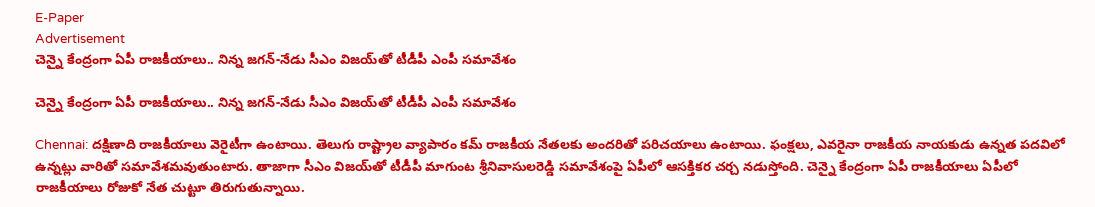E-Paper
Advertisement
చెన్నై కేంద్రంగా ఏపీ రాజకీయాలు.. నిన్న జగన్-నేడు సీఎం విజయ్‌తో టీడీపీ ఎంపీ సమావేశం

చెన్నై కేంద్రంగా ఏపీ రాజకీయాలు.. నిన్న జగన్-నేడు సీఎం విజయ్‌తో టీడీపీ ఎంపీ సమావేశం

Chennai: దక్షిణాది రాజకీయాలు వెరైటీగా ఉంటాయి. తెలుగు రాష్ట్రాల వ్యాపారం కమ్ రాజకీయ నేతలకు అందరితో పరిచయాలు ఉంటాయి. ఫంక్షలు, ఎవరైనా రాజకీయ నాయకుడు ఉన్నత పదవిలో ఉన్నట్లు వారితో సమావేశమవుతుంటారు. తాజాగా సీఎం విజయ్‌తో టీడీపీ మాగుంట శ్రీనివాసులరెడ్డి సమావేశంపై ఏపీలో ఆసక్తికర చర్చ నడుస్తోంది. చెన్నై కేంద్రంగా ఏపీ రాజకీయాలు ఏపీలో రాజకీయాలు రోజుకో నేత చుట్టూ తిరుగుతున్నాయి.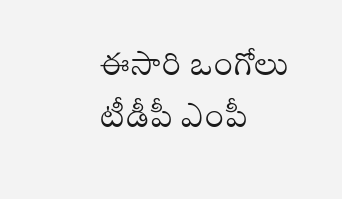ఈసారి ఒంగోలు టీడీపీ ఎంపీ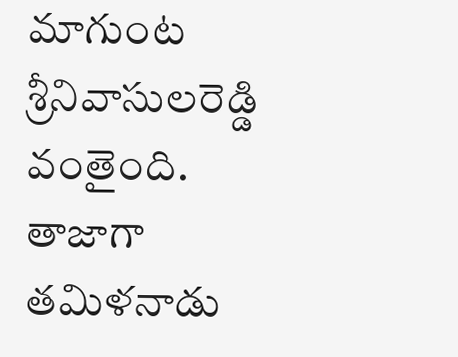మాగుంట శ్రీనివాసుల‌రెడ్డి వంతైంది. తాజాగా తమిళనాడు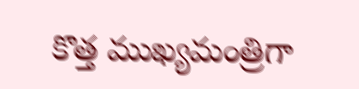కొత్త ముఖ్యమంత్రిగా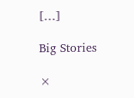[…]

Big Stories

×